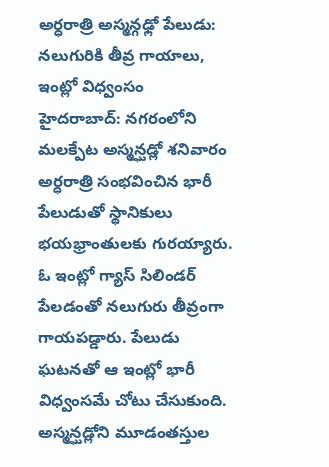అర్ధరాత్రి అస్మన్గఢ్లో పేలుడు: నలుగురికి తీవ్ర గాయాలు, ఇంట్లో విధ్వంసం
హైదరాబాద్: నగరంలోని మలక్పేట అస్మన్ఘడ్లో శనివారం అర్ధరాత్రి సంభవించిన భారీ పేలుడుతో స్థానికులు భయభ్రాంతులకు గురయ్యారు. ఓ ఇంట్లో గ్యాస్ సిలిండర్ పేలడంతో నలుగురు తీవ్రంగా గాయపడ్డారు. పేలుడు ఘటనతో ఆ ఇంట్లో భారీ విధ్వంసమే చోటు చేసుకుంది.
అస్మన్ఘడ్లోని మూడంతస్తుల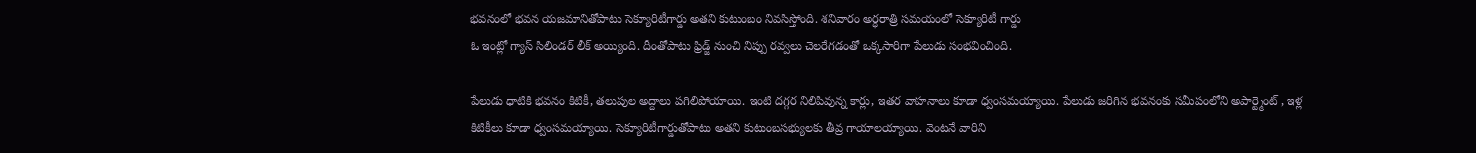భవనంలో భవన యజమానితోపాటు సెక్యూరిటీగార్డు అతని కుటుంబం నివసిస్తోంది. శనివారం అర్ధరాత్రి సమయంలో సెక్యూరిటీ గార్డు
ఓ ఇంట్లో గ్యాస్ సిలిండర్ లీక్ అయ్యింది. దీంతోపాటు ఫ్రిడ్జ్ నుంచి నిప్పు రవ్వలు చెలరేగడంతో ఒక్కసారిగా పేలుడు సంభవించింది.

పేలుడు ధాటికి భవనం కిటికీ, తలుపుల అద్దాలు పగిలిపోయాయి. ఇంటి దగ్గర నిలిపివున్న కార్లు, ఇతర వాహనాలు కూడా ధ్వంసమయ్యాయి. పేలుడు జరిగిన భవనంకు సమీపంలోని అపార్ట్మెంట్ , ఇళ్ల కిటికీలు కూడా ధ్వంసమయ్యాయి. సెక్యూరిటీగార్డుతోపాటు అతని కుటుంబసభ్యులకు తీవ్ర గాయాలయ్యాయి. వెంటనే వారిని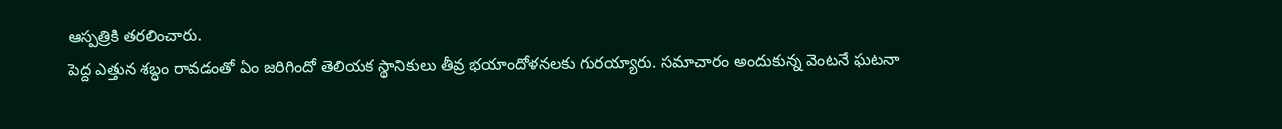ఆస్పత్రికి తరలించారు.
పెద్ద ఎత్తున శబ్ధం రావడంతో ఏం జరిగిందో తెలియక స్థానికులు తీవ్ర భయాందోళనలకు గురయ్యారు. సమాచారం అందుకున్న వెంటనే ఘటనా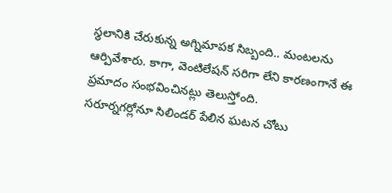స్థలానికి చేరుకున్న అగ్నిమాపక సిబ్బంది.. మంటలను ఆర్పివేశారు. కాగా, వెంటిలేషన్ సరిగా లేని కారణంగానే ఈ ప్రమాదం సంభవించినట్లు తెలుస్తోంది.
సరూర్నగర్లోనూ సిలిండర్ పేలిన ఘటన చోటు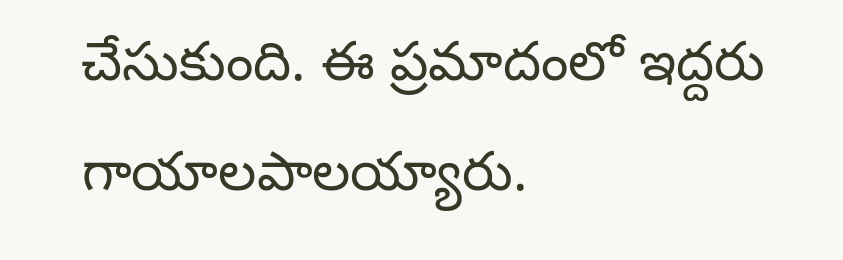చేసుకుంది. ఈ ప్రమాదంలో ఇద్దరు గాయాలపాలయ్యారు.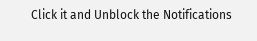Click it and Unblock the Notifications